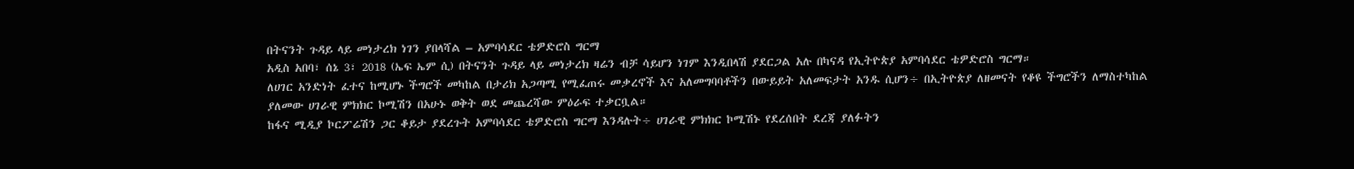በትናንት ጉዳይ ላይ መነታረክ ነገን ያበላሻል – አምባሳደር ቴዎድሮስ ግርማ
አዲስ አበባ፣ ሰኔ 3፣ 2018 (ኤፍ ኤም ሲ) በትናንት ጉዳይ ላይ መነታረክ ዛሬን ብቻ ሳይሆን ነገም እንዲበላሽ ያደርጋል አሉ በካናዳ የኢትዮጵያ አምባሳደር ቴዎድሮስ ግርማ።
ለሀገር አንድነት ፈተና ከሚሆኑ ችግሮች መካከል በታሪክ አጋጣሚ የሚፈጠሩ መቃረኖች እና አለመግባባቶችን በውይይት አለመፍታት አንዱ ሲሆን÷ በኢትዮጵያ ለዘመናት የቆዩ ችግሮችን ለማስተካከል ያለመው ሀገራዊ ምክክር ኮሚሽን በአሁኑ ወቅት ወደ መጨረሻው ምዕራፍ ተቃርቧል።
ከፋና ሚዲያ ኮርፖሬሽን ጋር ቆይታ ያደረጉት አምባሳደር ቴዎድሮስ ግርማ እንዳሉት÷ ሀገራዊ ምክክር ኮሚሽኑ የደረሰበት ደረጃ ያለፉትን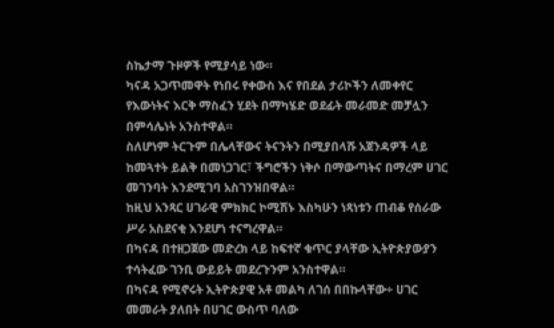ስኬታማ ጉዞዎች የሚያሳይ ነው።
ካናዳ አጋጥመዋት የነበሩ የቀውስ እና የበደል ታሪኮችን ለመቀየር የእውነትና እርቅ ማስፈን ሂደት በማካሄድ ወደፊት መራመድ መቻሏን በምሳሌነት አንስተዋል።
ስለሆነም ትርጉም በሌላቸውና ትናንትን በሚያበላሹ አጀንዳዎች ላይ ከመጓተት ይልቅ በመነጋገር፣ ችግሮችን ነቅሶ በማውጣትና በማረም ሀገር መገንባት እንደሚገባ አስገንዝበዋል።
ከዚህ አንጻር ሀገራዊ ምክክር ኮሚሽኑ እስካሁን ነጻነቱን ጠብቆ የሰራው ሥራ አስደናቂ እንደሆነ ተናግረዋል።
በካናዳ በተዘጋጀው መድረክ ላይ ከፍተኛ ቁጥር ያላቸው ኢትዮጵያውያን ተሳትፈው ገንቢ ውይይት መደረጉንም አንስተዋል።
በካናዳ የሚኖሩት ኢትዮጵያዊ አቶ መልካ ለገሰ በበኩላቸው÷ ሀገር መመራት ያለበት በሀገር ውስጥ ባለው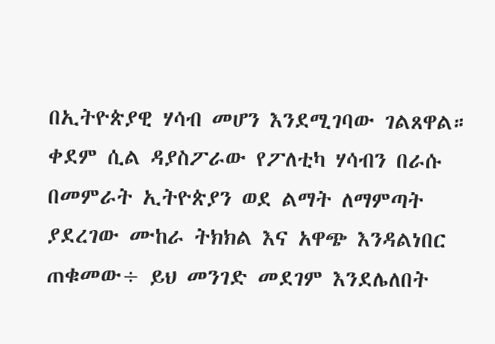በኢትዮጵያዊ ሃሳብ መሆን እንደሚገባው ገልጸዋል።
ቀደም ሲል ዳያስፖራው የፖለቲካ ሃሳብን በራሱ በመምራት ኢትዮጵያን ወደ ልማት ለማምጣት ያደረገው ሙከራ ትክክል እና አዋጭ እንዳልነበር ጠቁመው÷ ይህ መንገድ መደገም እንደሌለበት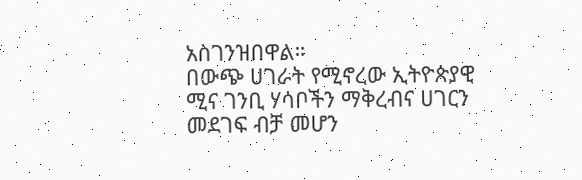አስገንዝበዋል።
በውጭ ሀገራት የሚኖረው ኢትዮጵያዊ ሚና ገንቢ ሃሳቦችን ማቅረብና ሀገርን መደገፍ ብቻ መሆን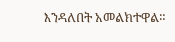እንዳለበት አመልክተዋል።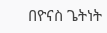በዮናስ ጌትነት